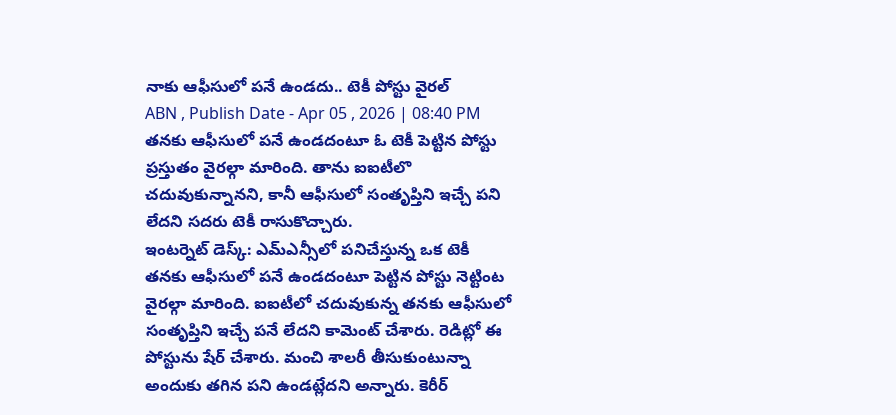నాకు ఆఫీసులో పనే ఉండదు.. టెకీ పోస్టు వైరల్
ABN , Publish Date - Apr 05 , 2026 | 08:40 PM
తనకు ఆఫీసులో పనే ఉండదంటూ ఓ టెకీ పెట్టిన పోస్టు ప్రస్తుతం వైరల్గా మారింది. తాను ఐఐటీలొ చదువుకున్నానని, కానీ ఆఫీసులో సంతృప్తిని ఇచ్చే పని లేదని సదరు టెకీ రాసుకొచ్చారు.
ఇంటర్నెట్ డెస్క్: ఎమ్ఎన్సీలో పనిచేస్తున్న ఒక టెకీ తనకు ఆఫీసులో పనే ఉండదంటూ పెట్టిన పోస్టు నెట్టింట వైరల్గా మారింది. ఐఐటీలో చదువుకున్న తనకు ఆఫీసులో సంతృప్తిని ఇచ్చే పనే లేదని కామెంట్ చేశారు. రెడిట్లో ఈ పోస్టును షేర్ చేశారు. మంచి శాలరీ తీసుకుంటున్నా అందుకు తగిన పని ఉండట్లేదని అన్నారు. కెరీర్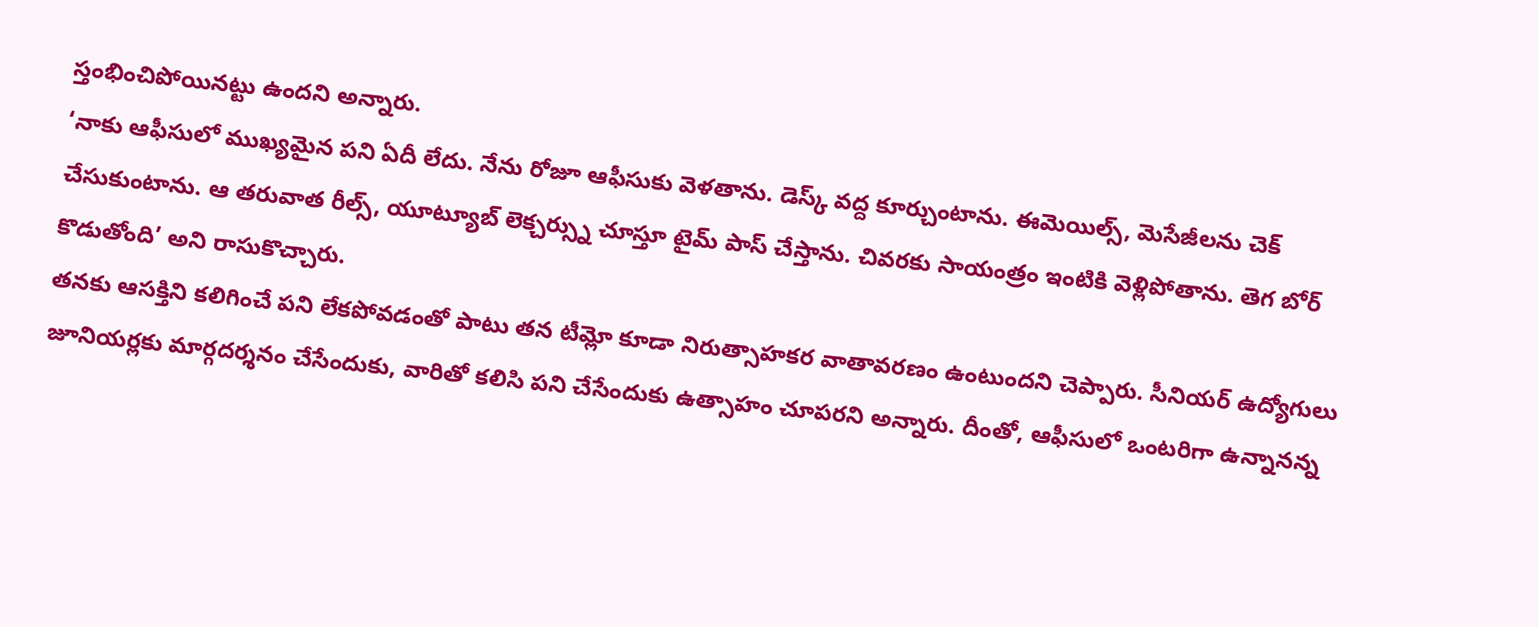స్తంభించిపోయినట్టు ఉందని అన్నారు.
‘నాకు ఆఫీసులో ముఖ్యమైన పని ఏదీ లేదు. నేను రోజూ ఆఫీసుకు వెళతాను. డెస్క్ వద్ద కూర్చుంటాను. ఈమెయిల్స్, మెసేజీలను చెక్ చేసుకుంటాను. ఆ తరువాత రీల్స్, యూట్యూబ్ లెక్చర్స్ను చూస్తూ టైమ్ పాస్ చేస్తాను. చివరకు సాయంత్రం ఇంటికి వెళ్లిపోతాను. తెగ బోర్ కొడుతోంది’ అని రాసుకొచ్చారు.
తనకు ఆసక్తిని కలిగించే పని లేకపోవడంతో పాటు తన టీమ్లో కూడా నిరుత్సాహకర వాతావరణం ఉంటుందని చెప్పారు. సీనియర్ ఉద్యోగులు జూనియర్లకు మార్గదర్శనం చేసేందుకు, వారితో కలిసి పని చేసేందుకు ఉత్సాహం చూపరని అన్నారు. దీంతో, ఆఫీసులో ఒంటరిగా ఉన్నానన్న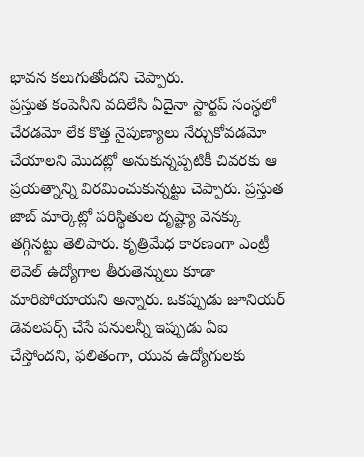భావన కలుగుతోందని చెప్పారు.
ప్రస్తుత కంపెనీని వదిలేసి ఏదైనా స్టార్టప్ సంస్థలో చేరడమో లేక కొత్త నైపుణ్యాలు నేర్చుకోవడమో చేయాలని మొదట్లో అనుకున్నప్పటికీ చివరకు ఆ ప్రయత్నాన్ని విరమించుకున్నట్టు చెప్పారు. ప్రస్తుత జాబ్ మార్కెట్లో పరిస్థితుల దృష్ట్యా వెనక్కు తగ్గినట్టు తెలిపారు. కృత్రిమేధ కారణంగా ఎంట్రీ లెవెల్ ఉద్యోగాల తీరుతెన్నులు కూడా మారిపోయాయని అన్నారు. ఒకప్పుడు జూనియర్ డెవలపర్స్ చేసే పనులన్నీ ఇప్పుడు ఏఐ చేస్తోందని, ఫలితంగా, యువ ఉద్యోగులకు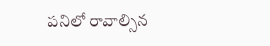పనిలో రావాల్సిన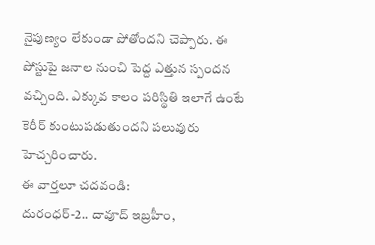నైపుణ్యం లేకుండా పోతోందని చెప్పారు. ఈ పోస్టుపై జనాల నుంచి పెద్ద ఎత్తున స్పందన వచ్చింది. ఎక్కువ కాలం పరిస్థితి ఇలాగే ఉంటే కెరీర్ కుంటుపడుతుందని పలువురు హెచ్చరించారు.
ఈ వార్తలూ చదవండి:
దురంధర్-2.. దావూద్ ఇబ్రహీం,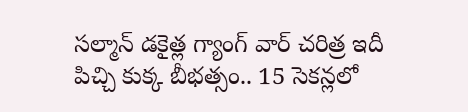సల్మాన్ డకైత్ల గ్యాంగ్ వార్ చరిత్ర ఇదీ
పిచ్చి కుక్క బీభత్సం.. 15 సెకన్లలో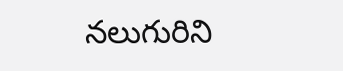నలుగురిని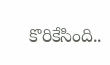కొరికేసింది..